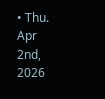• Thu. Apr 2nd, 2026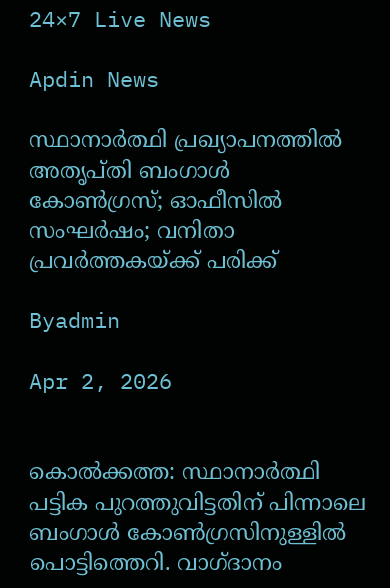24×7 Live News

Apdin News

സ്ഥാനാര്‍ത്ഥി പ്രഖ്യാപനത്തില്‍ അതൃപ്തി ബംഗാള്‍ കോണ്‍ഗ്രസ്; ഓഫീസില്‍ സംഘര്‍ഷം; വനിതാ പ്രവര്‍ത്തകയ്‌ക്ക് പരിക്ക്

Byadmin

Apr 2, 2026


കൊല്‍ക്കത്ത: സ്ഥാനാര്‍ത്ഥി പട്ടിക പുറത്തുവിട്ടതിന് പിന്നാലെ ബംഗാള്‍ കോണ്‍ഗ്രസിനുള്ളില്‍ പൊട്ടിത്തെറി. വാഗ്ദാനം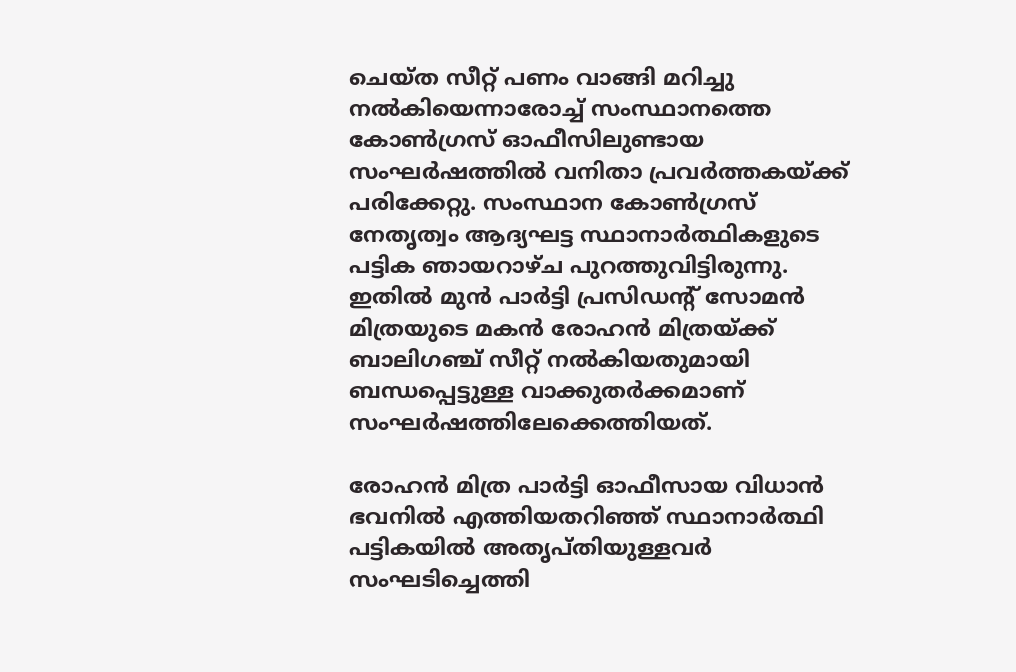ചെയ്ത സീറ്റ് പണം വാങ്ങി മറിച്ചു നല്‍കിയെന്നാരോച്ച് സംസ്ഥാനത്തെ കോണ്‍ഗ്രസ് ഓഫീസിലുണ്ടായ സംഘര്‍ഷത്തില്‍ വനിതാ പ്രവര്‍ത്തകയ്‌ക്ക് പരിക്കേറ്റു. സംസ്ഥാന കോണ്‍ഗ്രസ് നേതൃത്വം ആദ്യഘട്ട സ്ഥാനാര്‍ത്ഥികളുടെ പട്ടിക ഞായറാഴ്ച പുറത്തുവിട്ടിരുന്നു. ഇതില്‍ മുന്‍ പാര്‍ട്ടി പ്രസിഡന്റ് സോമന്‍ മിത്രയുടെ മകന്‍ രോഹന്‍ മിത്രയ്‌ക്ക് ബാലിഗഞ്ച് സീറ്റ് നല്‍കിയതുമായി ബന്ധപ്പെട്ടുള്ള വാക്കുതര്‍ക്കമാണ് സംഘര്‍ഷത്തിലേക്കെത്തിയത്.

രോഹന്‍ മിത്ര പാര്‍ട്ടി ഓഫീസായ വിധാന്‍ ഭവനില്‍ എത്തിയതറിഞ്ഞ് സ്ഥാനാര്‍ത്ഥി പട്ടികയില്‍ അതൃപ്തിയുള്ളവര്‍ സംഘടിച്ചെത്തി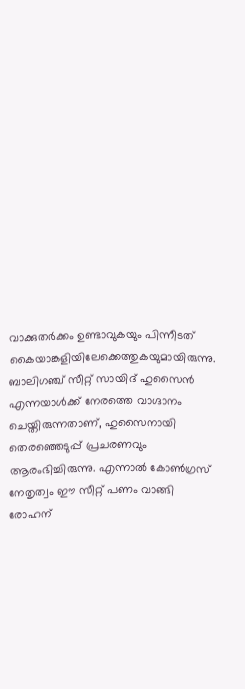വാക്കുതര്‍ക്കം ഉണ്ടാവുകയും പിന്നീടത് കൈയാങ്കളിയിലേക്കെത്തുകയുമായിരുന്നു. ബാലിഗഞ്ച് സീറ്റ് സായിദ് ഹുസൈന്‍ എന്നയാള്‍ക്ക് നേരത്തെ വാഗ്ദാനം ചെയ്തിരുന്നതാണ്, ഹുസൈനായി തെരഞ്ഞെടുപ്പ് പ്രചരണവും ആരംഭിച്ചിരുന്നു. എന്നാല്‍ കോണ്‍ഗ്രസ് നേതൃത്വം ഈ സീറ്റ് പണം വാങ്ങി രോഹന്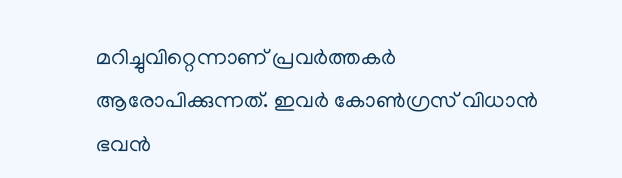മറിച്ചുവിറ്റെന്നാണ് പ്രവര്‍ത്തകര്‍ ആരോപിക്കുന്നത്. ഇവര്‍ കോണ്‍ഗ്രസ് വിധാന്‍ ഭവന്‍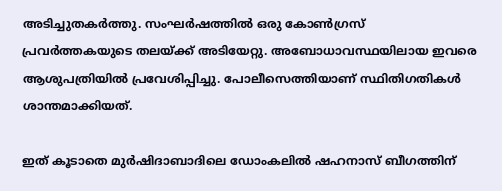അടിച്ചുതകര്‍ത്തു. സംഘര്‍ഷത്തില്‍ ഒരു കോണ്‍ഗ്രസ് പ്രവര്‍ത്തകയുടെ തലയ്‌ക്ക് അടിയേറ്റു. അബോധാവസ്ഥയിലായ ഇവരെ ആശുപത്രിയില്‍ പ്രവേശിപ്പിച്ചു. പോലീസെത്തിയാണ് സ്ഥിതിഗതികള്‍ ശാന്തമാക്കിയത്.

ഇത് കൂടാതെ മുര്‍ഷിദാബാദിലെ ഡോംകലില്‍ ഷഹനാസ് ബീഗത്തിന്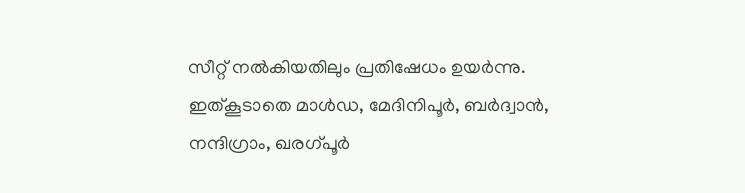സീറ്റ് നല്‍കിയതിലും പ്രതിഷേധം ഉയര്‍ന്നു. ഇത്കൂടാതെ മാള്‍ഡ, മേദിനിപൂര്‍, ബര്‍ദ്വാന്‍, നന്ദിഗ്രാം, ഖരഗ്പൂര്‍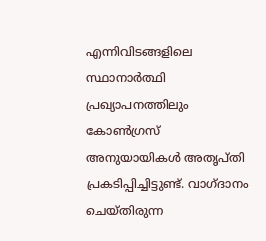എന്നിവിടങ്ങളിലെ സ്ഥാനാര്‍ത്ഥി പ്രഖ്യാപനത്തിലും കോണ്‍ഗ്രസ് അനുയായികള്‍ അതൃപ്തി പ്രകടിപ്പിച്ചിട്ടുണ്ട്. വാഗ്ദാനം ചെയ്തിരുന്ന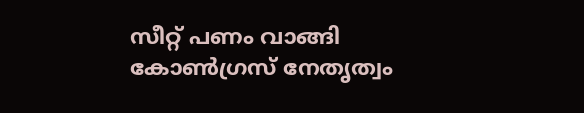സീറ്റ് പണം വാങ്ങി കോണ്‍ഗ്രസ് നേതൃത്വം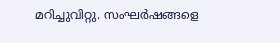മറിച്ചുവിറ്റു. സംഘര്‍ഷങ്ങളെ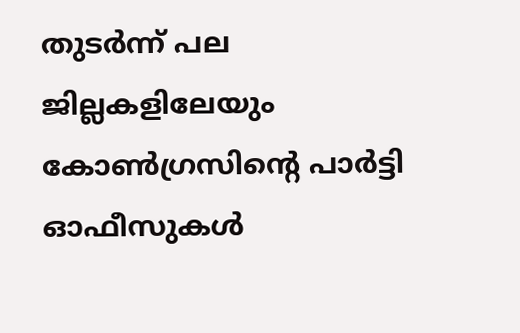തുടര്‍ന്ന് പല ജില്ലകളിലേയും കോണ്‍ഗ്രസിന്റെ പാര്‍ട്ടി ഓഫീസുകള്‍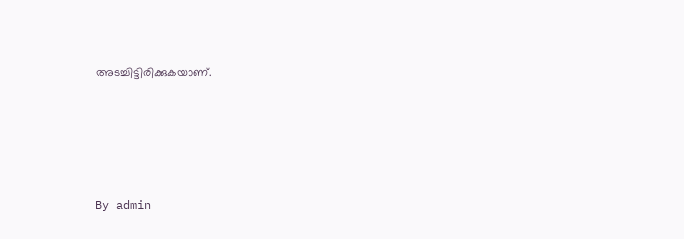അടച്ചിട്ടിരിക്കുകയാണ്.





By admin